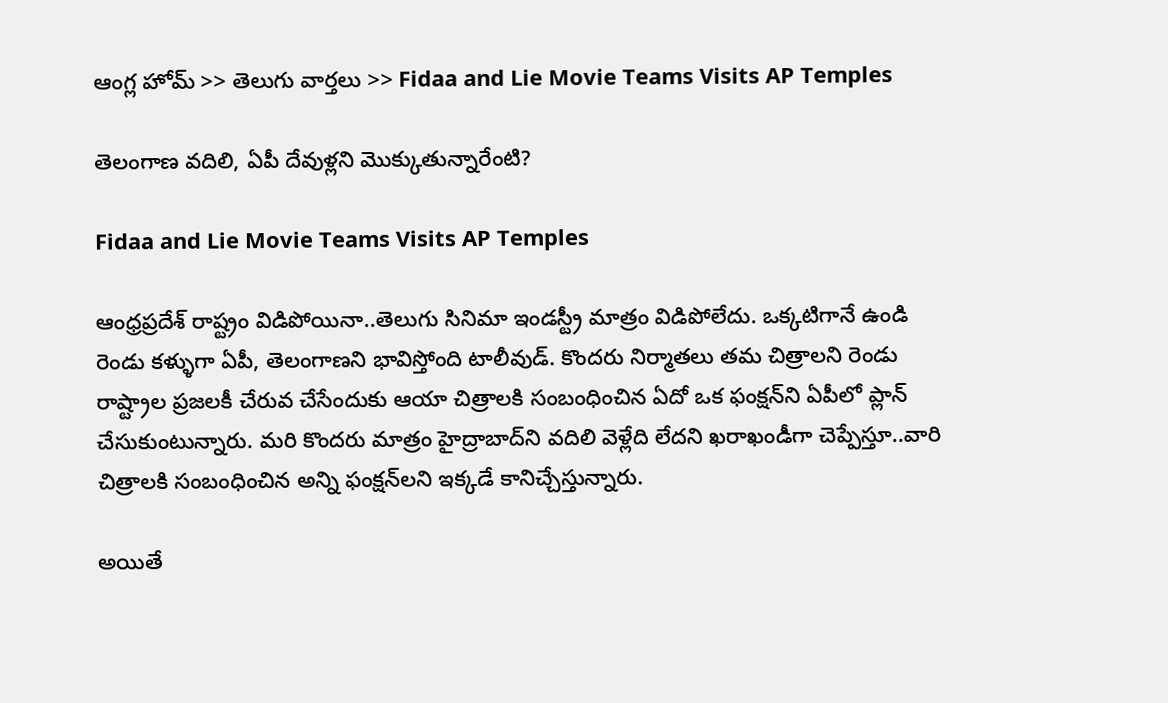ఆంగ్ల హోమ్ >> తెలుగు వార్తలు >> Fidaa and Lie Movie Teams Visits AP Temples

తెలంగాణ వదిలి, ఏపీ దేవుళ్లని మొక్కుతున్నారేంటి?

Fidaa and Lie Movie Teams Visits AP Temples

ఆంధ్రప్రదేశ్‌ రాష్ట్రం విడిపోయినా..తెలుగు సినిమా ఇండస్ట్రీ మాత్రం విడిపోలేదు. ఒక్కటిగానే ఉండి రెండు కళ్ళుగా ఏపీ, తెలంగాణని భావిస్తోంది టాలీవుడ్‌. కొందరు నిర్మాతలు తమ చిత్రాలని రెండు రాష్ట్రాల ప్రజలకీ చేరువ చేసేందుకు ఆయా చిత్రాలకి సంబంధించిన ఏదో ఒక ఫంక్షన్‌ని ఏపీలో ప్లాన్‌ చేసుకుంటున్నారు. మరి కొందరు మాత్రం హైద్రాబాద్‌ని వదిలి వెళ్లేది లేదని ఖరాఖండీగా చెప్పేస్తూ..వారి చిత్రాలకి సంబంధించిన అన్ని ఫంక్షన్‌లని ఇక్కడే కానిచ్చేస్తున్నారు.

అయితే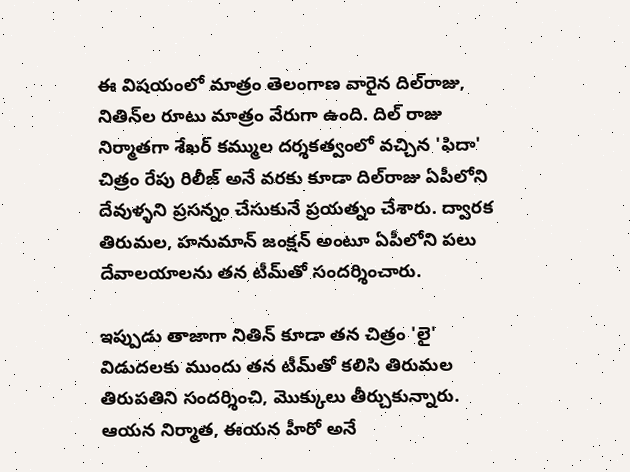ఈ విషయంలో మాత్రం తెలంగాణ వారైన దిల్‌రాజు, నితిన్‌ల రూటు మాత్రం వేరుగా ఉంది. దిల్‌ రాజు నిర్మాతగా శేఖర్‌ కమ్ముల దర్శకత్వంలో వచ్చిన 'ఫిదా' చిత్రం రేపు రిలీజ్‌ అనే వరకు కూడా దిల్‌రాజు ఏపీలోని దేవుళ్ళని ప్రసన్నం చేసుకునే ప్రయత్నం చేశారు. ద్వారక తిరుమల, హనుమాన్‌ జంక్షన్‌ అంటూ ఏపీలోని పలు దేవాలయాలను తన టీమ్‌తో సందర్శించారు.

ఇప్పుడు తాజాగా నితిన్‌ కూడా తన చిత్రం 'లై' విడుదలకు ముందు తన టీమ్‌తో కలిసి తిరుమల తిరుపతిని సందర్శించి, మొక్కులు తీర్చుకున్నారు. ఆయన నిర్మాత, ఈయన హీరో అనే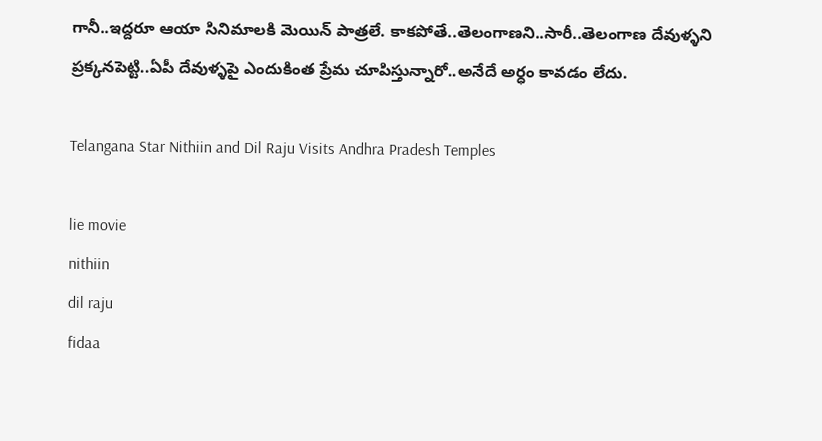గానీ..ఇద్దరూ ఆయా సినిమాలకి మెయిన్‌ పాత్రలే. కాకపోతే..తెలంగాణని..సారీ..తెలంగాణ దేవుళ్ళని ప్రక్కనపెట్టి..ఏపీ దేవుళ్ళపై ఎందుకింత ప్రేమ చూపిస్తున్నారో..అనేదే అర్ధం కావడం లేదు.

Telangana Star Nithiin and Dil Raju Visits Andhra Pradesh Temples

lie movie
nithiin
dil raju
fidaa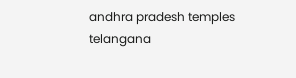andhra pradesh temples
telangana